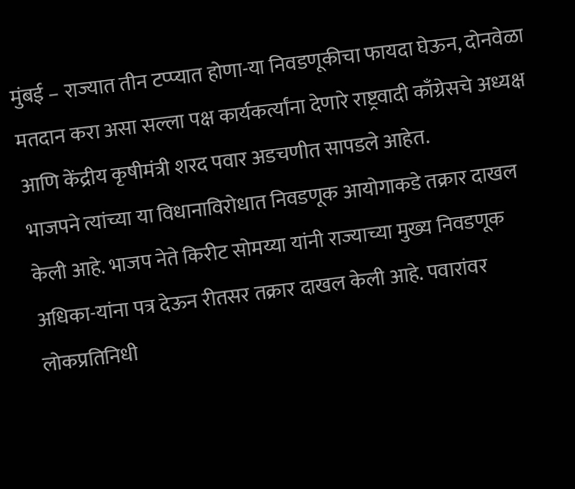मुंबई – राज्यात तीन टप्प्यात होणा-या निवडणूकीचा फायदा घेऊन, दोनवेळा मतदान करा असा सल्ला पक्ष कार्यकर्त्यांना देणारे राष्ट्रवादी काँग्रेसचे अध्यक्ष आणि केंद्रीय कृषीमंत्री शरद पवार अडचणीत सापडले आहेत.
भाजपने त्यांच्या या विधानाविरोधात निवडणूक आयोगाकडे तक्रार दाखल केली आहे. भाजप नेते किरीट सोमय्या यांनी राज्याच्या मुख्य निवडणूक अधिका-यांना पत्र देऊन रीतसर तक्रार दाखल केली आहे. पवारांवर लोकप्रतिनिधी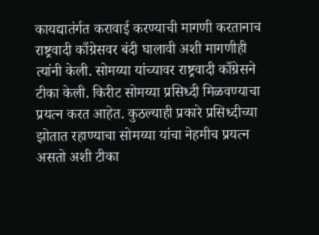कायद्यातंर्गत करावाई करण्याची मागणी करतानाच राष्ट्रवादी काँग्रेसवर बंदी घालावी अशी मागणीही त्यांनी केली. सोमय्या यांच्यावर राष्ट्रवादी काँग्रेसने टीका केली. किरीट सोमय्या प्रसिध्दी मिळवण्याचा प्रयत्न करत आहेत. कुठल्याही प्रकारे प्रसिध्दीच्या झोतात रहाण्याचा सोमय्या यांचा नेहमीच प्रयत्न असतो अशी टीका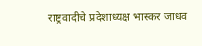राष्ट्रवादीचे प्रदेशाध्यक्ष भास्कर जाधव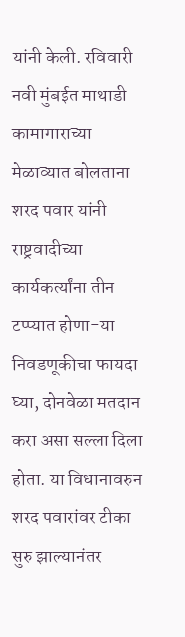यांनी केली. रविवारी नवी मुंबईत माथाडी कामागाराच्या मेळाव्यात बोलताना शरद पवार यांनी राष्ट्रवादीच्या कार्यकर्त्यांना तीन टप्प्यात होणा-या निवडणूकीचा फायदा घ्या, दोनवेळा मतदान करा असा सल्ला दिला होता. या विधानावरुन शरद पवारांवर टीका सुरु झाल्यानंतर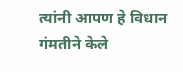त्यांनी आपण हे विधान गंमतीने केले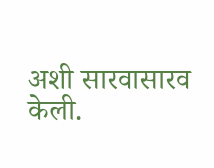अशी सारवासारव केली.